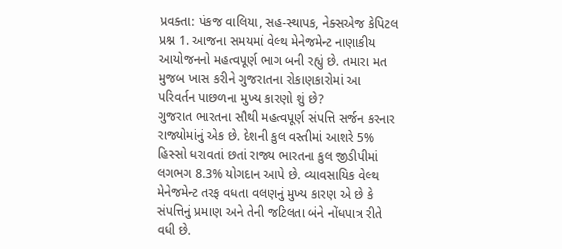પ્રવક્તા: પંકજ વાલિયા, સહ-સ્થાપક, નેક્સએજ કેપિટલ
પ્રશ્ન 1. આજના સમયમાં વેલ્થ મેનેજમેન્ટ નાણાકીય આયોજનનો મહત્વપૂર્ણ ભાગ બની રહ્યું છે. તમારા મત મુજબ ખાસ કરીને ગુજરાતના રોકાણકારોમાં આ પરિવર્તન પાછળના મુખ્ય કારણો શું છે?
ગુજરાત ભારતના સૌથી મહત્વપૂર્ણ સંપત્તિ સર્જન કરનાર રાજ્યોમાંનું એક છે. દેશની કુલ વસ્તીમાં આશરે 5% હિસ્સો ધરાવતાં છતાં રાજ્ય ભારતના કુલ જીડીપીમાં લગભગ 8.3% યોગદાન આપે છે. વ્યાવસાયિક વેલ્થ મેનેજમેન્ટ તરફ વધતા વલણનું મુખ્ય કારણ એ છે કે સંપત્તિનું પ્રમાણ અને તેની જટિલતા બંને નોંધપાત્ર રીતે વધી છે.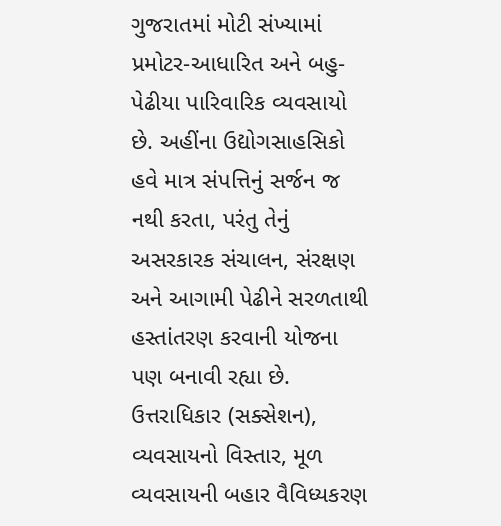ગુજરાતમાં મોટી સંખ્યામાં પ્રમોટર-આધારિત અને બહુ-પેઢીયા પારિવારિક વ્યવસાયો છે. અહીંના ઉદ્યોગસાહસિકો હવે માત્ર સંપત્તિનું સર્જન જ નથી કરતા, પરંતુ તેનું અસરકારક સંચાલન, સંરક્ષણ અને આગામી પેઢીને સરળતાથી હસ્તાંતરણ કરવાની યોજના પણ બનાવી રહ્યા છે. ઉત્તરાધિકાર (સક્સેશન), વ્યવસાયનો વિસ્તાર, મૂળ વ્યવસાયની બહાર વૈવિધ્યકરણ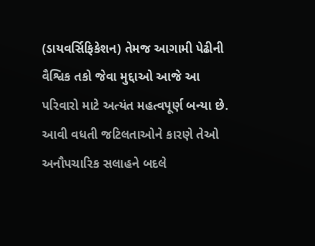(ડાયવર્સિફિકેશન) તેમજ આગામી પેઢીની વૈશ્વિક તકો જેવા મુદ્દાઓ આજે આ પરિવારો માટે અત્યંત મહત્વપૂર્ણ બન્યા છે. આવી વધતી જટિલતાઓને કારણે તેઓ અનૌપચારિક સલાહને બદલે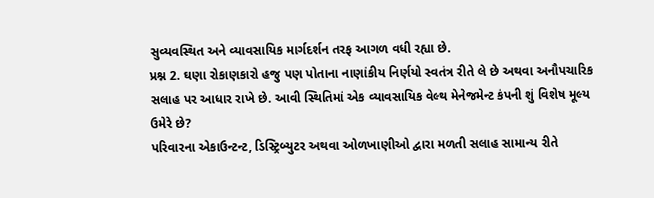સુવ્યવસ્થિત અને વ્યાવસાયિક માર્ગદર્શન તરફ આગળ વધી રહ્યા છે.
પ્રશ્ન 2. ઘણા રોકાણકારો હજુ પણ પોતાના નાણાંકીય નિર્ણયો સ્વતંત્ર રીતે લે છે અથવા અનૌપચારિક સલાહ પર આધાર રાખે છે. આવી સ્થિતિમાં એક વ્યાવસાયિક વેલ્થ મેનેજમેન્ટ કંપની શું વિશેષ મૂલ્ય ઉમેરે છે?
પરિવારના એકાઉન્ટન્ટ, ડિસ્ટ્રિબ્યુટર અથવા ઓળખાણીઓ દ્વારા મળતી સલાહ સામાન્ય રીતે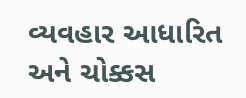વ્યવહાર આધારિત અને ચોક્કસ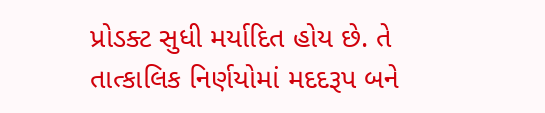પ્રોડક્ટ સુધી મર્યાદિત હોય છે. તે તાત્કાલિક નિર્ણયોમાં મદદરૂપ બને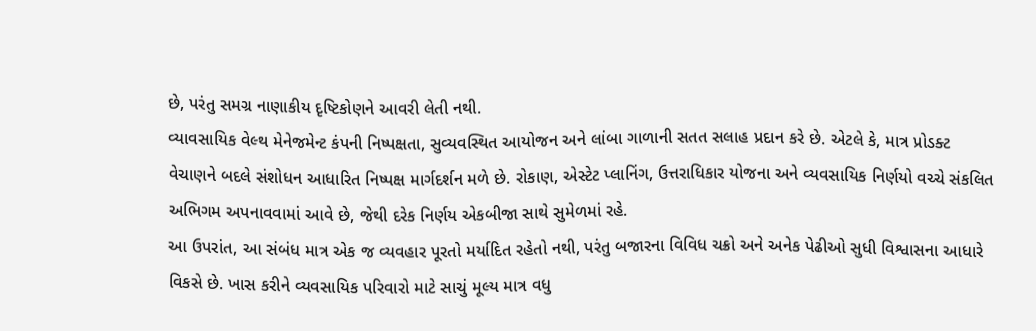છે, પરંતુ સમગ્ર નાણાકીય દૃષ્ટિકોણને આવરી લેતી નથી.
વ્યાવસાયિક વેલ્થ મેનેજમેન્ટ કંપની નિષ્પક્ષતા, સુવ્યવસ્થિત આયોજન અને લાંબા ગાળાની સતત સલાહ પ્રદાન કરે છે. એટલે કે, માત્ર પ્રોડક્ટ વેચાણને બદલે સંશોધન આધારિત નિષ્પક્ષ માર્ગદર્શન મળે છે. રોકાણ, એસ્ટેટ પ્લાનિંગ, ઉત્તરાધિકાર યોજના અને વ્યવસાયિક નિર્ણયો વચ્ચે સંકલિત અભિગમ અપનાવવામાં આવે છે, જેથી દરેક નિર્ણય એકબીજા સાથે સુમેળમાં રહે.
આ ઉપરાંત, આ સંબંધ માત્ર એક જ વ્યવહાર પૂરતો મર્યાદિત રહેતો નથી, પરંતુ બજારના વિવિધ ચક્રો અને અનેક પેઢીઓ સુધી વિશ્વાસના આધારે વિકસે છે. ખાસ કરીને વ્યવસાયિક પરિવારો માટે સાચું મૂલ્ય માત્ર વધુ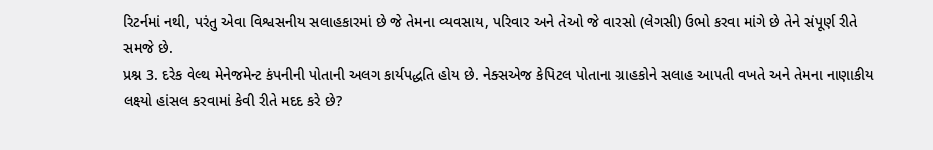રિટર્નમાં નથી, પરંતુ એવા વિશ્વસનીય સલાહકારમાં છે જે તેમના વ્યવસાય, પરિવાર અને તેઓ જે વારસો (લેગસી) ઉભો કરવા માંગે છે તેને સંપૂર્ણ રીતે સમજે છે.
પ્રશ્ન 3. દરેક વેલ્થ મેનેજમેન્ટ કંપનીની પોતાની અલગ કાર્યપદ્ધતિ હોય છે. નેક્સએજ કેપિટલ પોતાના ગ્રાહકોને સલાહ આપતી વખતે અને તેમના નાણાકીય લક્ષ્યો હાંસલ કરવામાં કેવી રીતે મદદ કરે છે?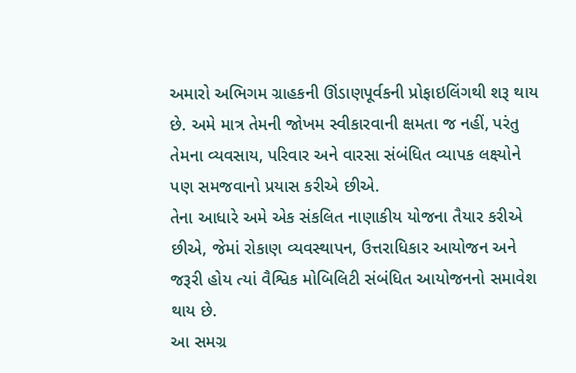અમારો અભિગમ ગ્રાહકની ઊંડાણપૂર્વકની પ્રોફાઇલિંગથી શરૂ થાય છે. અમે માત્ર તેમની જોખમ સ્વીકારવાની ક્ષમતા જ નહીં, પરંતુ તેમના વ્યવસાય, પરિવાર અને વારસા સંબંધિત વ્યાપક લક્ષ્યોને પણ સમજવાનો પ્રયાસ કરીએ છીએ.
તેના આધારે અમે એક સંકલિત નાણાકીય યોજના તૈયાર કરીએ છીએ, જેમાં રોકાણ વ્યવસ્થાપન, ઉત્તરાધિકાર આયોજન અને જરૂરી હોય ત્યાં વૈશ્વિક મોબિલિટી સંબંધિત આયોજનનો સમાવેશ થાય છે.
આ સમગ્ર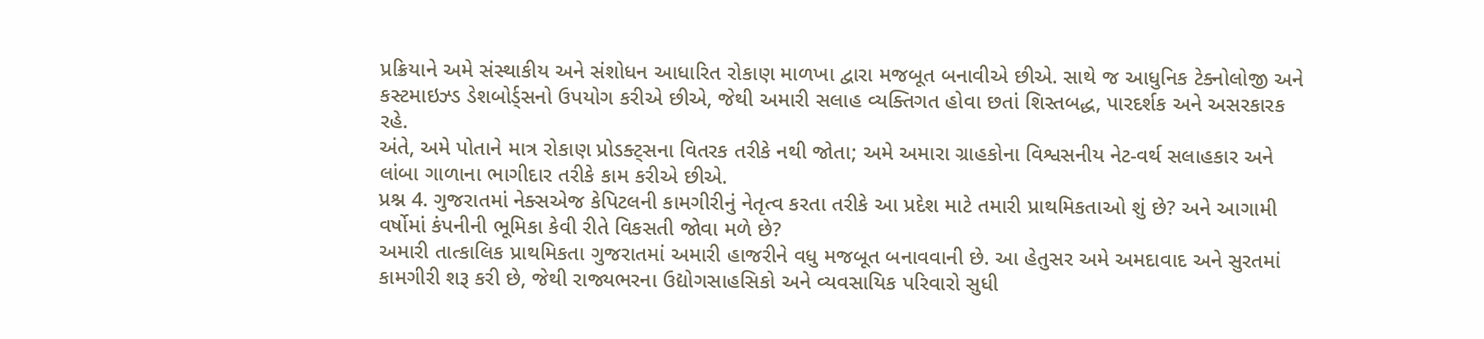પ્રક્રિયાને અમે સંસ્થાકીય અને સંશોધન આધારિત રોકાણ માળખા દ્વારા મજબૂત બનાવીએ છીએ. સાથે જ આધુનિક ટેક્નોલોજી અને કસ્ટમાઇઝ્ડ ડેશબોર્ડ્સનો ઉપયોગ કરીએ છીએ, જેથી અમારી સલાહ વ્યક્તિગત હોવા છતાં શિસ્તબદ્ધ, પારદર્શક અને અસરકારક રહે.
અંતે, અમે પોતાને માત્ર રોકાણ પ્રોડક્ટ્સના વિતરક તરીકે નથી જોતા; અમે અમારા ગ્રાહકોના વિશ્વસનીય નેટ-વર્થ સલાહકાર અને લાંબા ગાળાના ભાગીદાર તરીકે કામ કરીએ છીએ.
પ્રશ્ન 4. ગુજરાતમાં નેક્સએજ કેપિટલની કામગીરીનું નેતૃત્વ કરતા તરીકે આ પ્રદેશ માટે તમારી પ્રાથમિકતાઓ શું છે? અને આગામી વર્ષોમાં કંપનીની ભૂમિકા કેવી રીતે વિકસતી જોવા મળે છે?
અમારી તાત્કાલિક પ્રાથમિકતા ગુજરાતમાં અમારી હાજરીને વધુ મજબૂત બનાવવાની છે. આ હેતુસર અમે અમદાવાદ અને સુરતમાં કામગીરી શરૂ કરી છે, જેથી રાજ્યભરના ઉદ્યોગસાહસિકો અને વ્યવસાયિક પરિવારો સુધી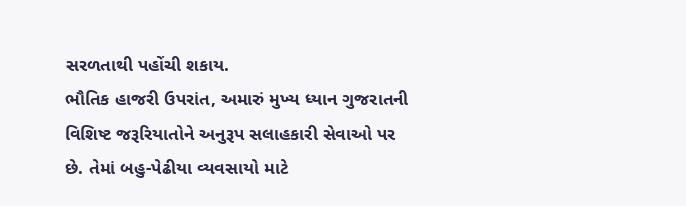સરળતાથી પહોંચી શકાય.
ભૌતિક હાજરી ઉપરાંત, અમારું મુખ્ય ધ્યાન ગુજરાતની વિશિષ્ટ જરૂરિયાતોને અનુરૂપ સલાહકારી સેવાઓ પર છે. તેમાં બહુ-પેઢીયા વ્યવસાયો માટે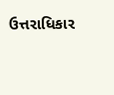ઉત્તરાધિકાર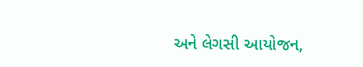અને લેગસી આયોજન,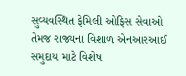સુવ્યવસ્થિત ફેમિલી ઓફિસ સેવાઓ તેમજ રાજ્યના વિશાળ એનઆરઆઈ સમુદાય માટે વિશેષ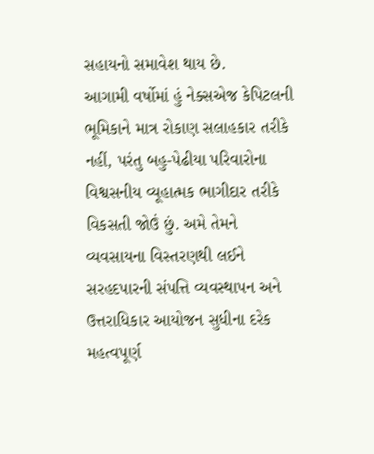સહાયનો સમાવેશ થાય છે.
આગામી વર્ષોમાં હું નેક્સએજ કેપિટલની ભૂમિકાને માત્ર રોકાણ સલાહકાર તરીકે નહીં, પરંતુ બહુ-પેઢીયા પરિવારોના વિશ્વસનીય વ્યૂહાત્મક ભાગીદાર તરીકે વિકસતી જોઉં છું. અમે તેમને વ્યવસાયના વિસ્તરણથી લઈને સરહદપારની સંપત્તિ વ્યવસ્થાપન અને ઉત્તરાધિકાર આયોજન સુધીના દરેક મહત્વપૂર્ણ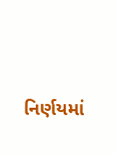નિર્ણયમાં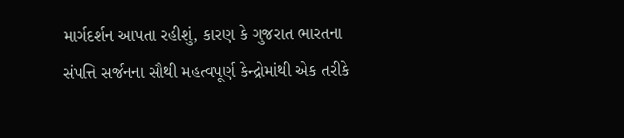માર્ગદર્શન આપતા રહીશું, કારણ કે ગુજરાત ભારતના સંપત્તિ સર્જનના સૌથી મહત્વપૂર્ણ કેન્દ્રોમાંથી એક તરીકે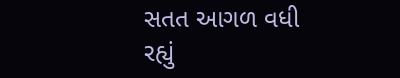સતત આગળ વધી રહ્યું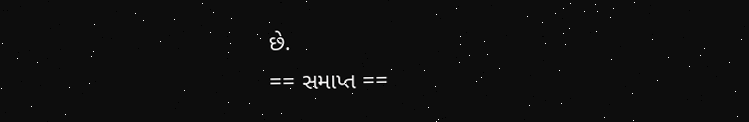છે.
== સમાપ્ત ==